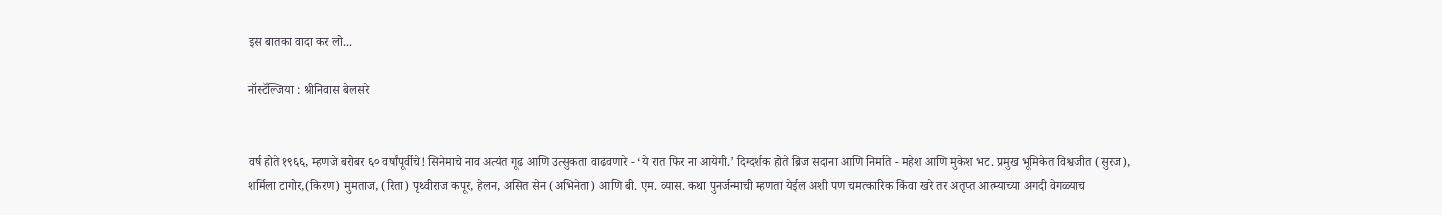इस बातका वादा कर लो...

नॉस्टॅल्जिया : श्रीनिवास बेलसरे


वर्ष होते १९६६, म्हणजे बरोबर ६० वर्षांपूर्वीचे! सिनेमाचे नाव अत्यंत गूढ आणि उत्सुकता वाढवणारे - ‘ये रात फिर ना आयेगी.’ दिग्दर्शक होते ब्रिज सदाना आणि निर्माते - महेश आणि मुकेश भट. प्रमुख भूमिकेत विश्वजीत (सुरज), शर्मिला टागोर,(किरण) मुमताज, (रिता) पृथ्वीराज कपूर, हेलन, असित सेन (अभिनेता) आणि बी. एम. व्यास. कथा पुनर्जन्माची म्हणता येईल अशी पण चमत्कारिक किंवा खरे तर अतृप्त आत्म्याच्या अगदी वेगळ्याच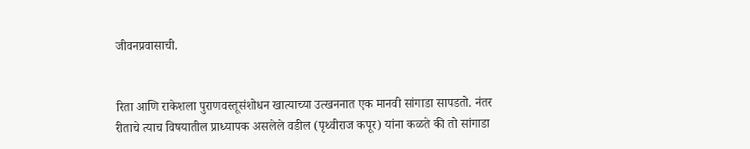जीवनप्रवासाची.


रिता आणि राकेशला पुराणवस्तूसंशोधन खात्याच्या उत्खननात एक मानवी सांगाडा सापडतो. नंतर रीताचे त्याच विषयातील प्राध्यापक असलेले वडील (पृथ्वीराज कपूर) यांना कळते की तो सांगाडा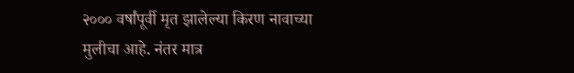२००० वर्षांपूर्वी मृत झालेल्या किरण नावाच्या मुलीचा आहे. नंतर मात्र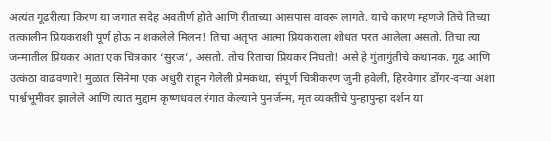अत्यंत गूढरीत्या किरण या जगात सदेह अवतीर्ण होते आणि रीताच्या आसपास वावरू लागते. याचे कारण म्हणजे तिचे तिच्या तत्कालीन प्रियकराशी पूर्ण होऊ न शकलेले मिलन! तिचा अतृप्त आत्मा प्रियकराला शोधत परत आलेला असतो. तिचा त्या जन्मातील प्रियकर आता एक चित्रकार ‘सुरज’, असतो. तोच रिताचा प्रियकर निघतो! असे हे गुंतागुंतीचे कथानक. गूढ आणि उत्कंठा वाढवणारे! मुळात सिनेमा एक अधुरी राहून गेलेली प्रेमकथा, संपूर्ण चित्रीकरण जुनी हवेली, हिरवेगार डोंगर-दऱ्या अशा पार्श्वभूमीवर झालेले आणि त्यात मुद्दाम कृष्णधवल रंगात केल्याने पुनर्जन्म, मृत व्यक्तीचे पुन्हापुन्हा दर्शन या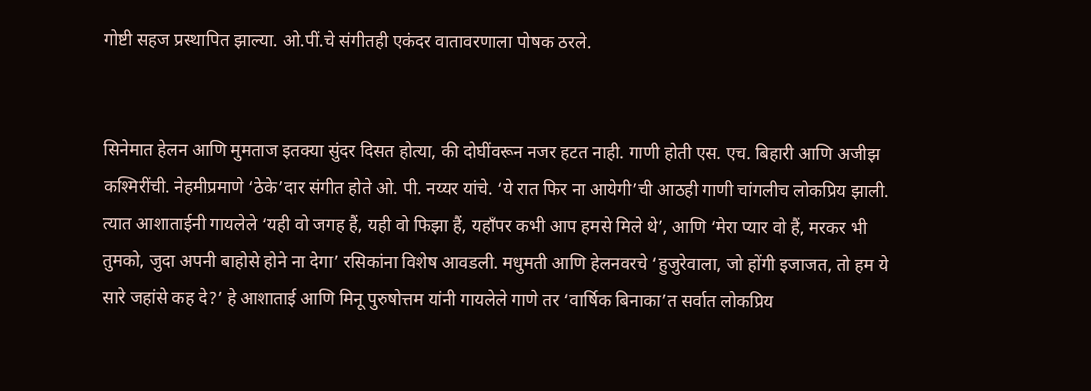गोष्टी सहज प्रस्थापित झाल्या. ओ.पीं.चे संगीतही एकंदर वातावरणाला पोषक ठरले.


सिनेमात हेलन आणि मुमताज इतक्या सुंदर दिसत होत्या, की दोघींवरून नजर हटत नाही. गाणी होती एस. एच. बिहारी आणि अजीझ कश्मिरींची. नेहमीप्रमाणे ‘ठेके’दार संगीत होते ओ. पी. नय्यर यांचे. ‘ये रात फिर ना आयेगी’ची आठही गाणी चांगलीच लोकप्रिय झाली. त्यात आशाताईनी गायलेले ‘यही वो जगह हैं, यही वो फिझा हैं, यहाँपर कभी आप हमसे मिले थे’, आणि ‘मेरा प्यार वो हैं, मरकर भी तुमको, जुदा अपनी बाहोसे होने ना देगा’ रसिकांना विशेष आवडली. मधुमती आणि हेलनवरचे ‘हुजुरेवाला, जो होंगी इजाजत, तो हम ये सारे जहांसे कह दे?’ हे आशाताई आणि मिनू पुरुषोत्तम यांनी गायलेले गाणे तर ‘वार्षिक बिनाका’त सर्वात लोकप्रिय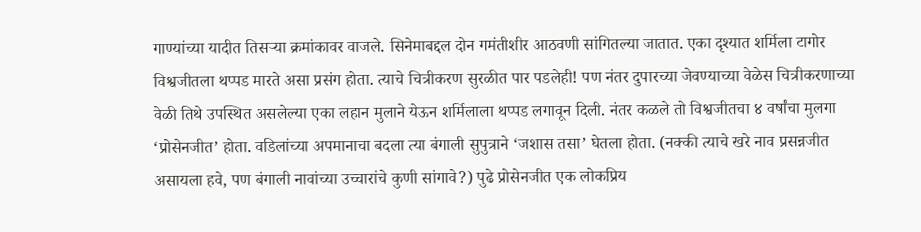गाण्यांच्या यादीत तिसऱ्या क्रमांकावर वाजले. सिनेमाबद्दल दोन गमंतीशीर आठवणी सांगितल्या जातात. एका दृश्यात शर्मिला टागोर विश्वजीतला थप्पड मारते असा प्रसंग होता. त्याचे चित्रीकरण सुरळीत पार पडलेही! पण नंतर दुपारच्या जेवण्याच्या वेळेस चित्रीकरणाच्या वेळी तिथे उपस्थित असलेल्या एका लहान मुलाने येऊन शर्मिलाला थप्पड लगावून दिली. नंतर कळले तो विश्वजीतचा ४ वर्षांचा मुलगा ‘प्रोसेनजीत’ होता. वडिलांच्या अपमानाचा बदला त्या बंगाली सुपुत्राने ‘जशास तसा’ घेतला होता. (नक्की त्याचे खरे नाव प्रसन्नजीत असायला हवे, पण बंगाली नावांच्या उच्चारांचे कुणी सांगावे?) पुढे प्रोसेनजीत एक लोकप्रिय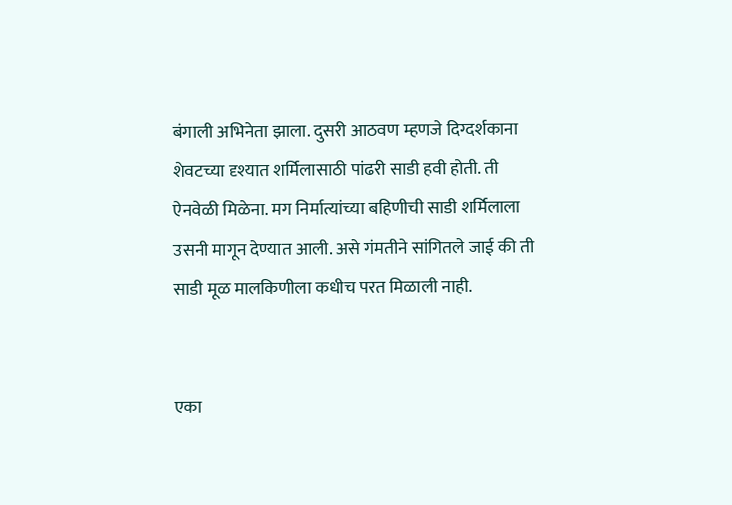बंगाली अभिनेता झाला. दुसरी आठवण म्हणजे दिग्दर्शकाना शेवटच्या दृश्यात शर्मिलासाठी पांढरी साडी हवी होती. ती ऐनवेळी मिळेना. मग निर्मात्यांच्या बहिणीची साडी शर्मिलाला उसनी मागून देण्यात आली. असे गंमतीने सांगितले जाई की ती साडी मूळ मालकिणीला कधीच परत मिळाली नाही.


एका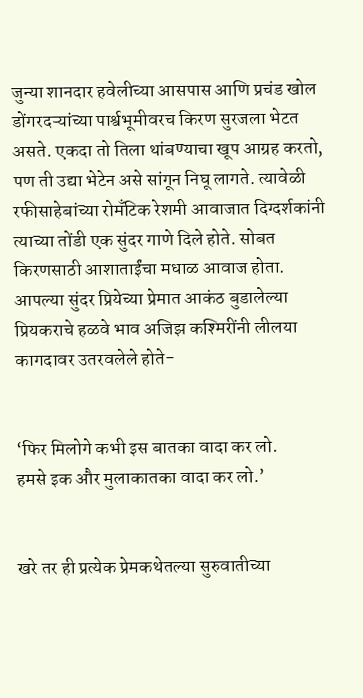जुन्या शानदार हवेलीच्या आसपास आणि प्रचंड खोल डोंगरदऱ्यांच्या पार्श्वभूमीवरच किरण सुरजला भेटत असते. एकदा तो तिला थांबण्याचा खूप आग्रह करतो, पण ती उद्या भेटेन असे सांगून निघू लागते. त्यावेळी रफीसाहेबांच्या रोमँटिक रेशमी आवाजात दिग्दर्शकांनी त्याच्या तोंडी एक सुंदर गाणे दिले होते. सोबत किरणसाठी आशाताईंचा मधाळ आवाज होता. आपल्या सुंदर प्रियेच्या प्रेमात आकंठ बुडालेल्या प्रियकराचे हळवे भाव अजिझ कश्मिरींनी लीलया कागदावर उतरवलेले होते-


‘फिर मिलोगे कभी इस बातका वादा कर लो.
हमसे इक और मुलाकातका वादा कर लो.’


खरे तर ही प्रत्येक प्रेमकथेतल्या सुरुवातीच्या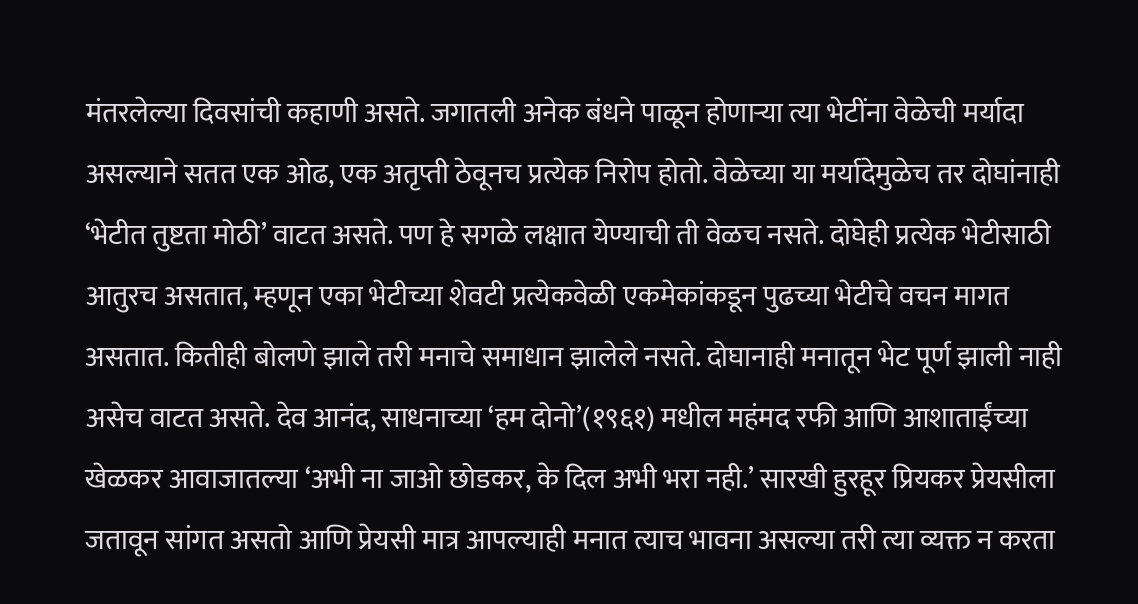मंतरलेल्या दिवसांची कहाणी असते. जगातली अनेक बंधने पाळून होणाऱ्या त्या भेटींना वेळेची मर्यादा असल्याने सतत एक ओढ, एक अतृप्ती ठेवूनच प्रत्येक निरोप होतो. वेळेच्या या मर्यादेमुळेच तर दोघांनाही ‘भेटीत तुष्टता मोठी’ वाटत असते. पण हे सगळे लक्षात येण्याची ती वेळच नसते. दोघेही प्रत्येक भेटीसाठी आतुरच असतात, म्हणून एका भेटीच्या शेवटी प्रत्येकवेळी एकमेकांकडून पुढच्या भेटीचे वचन मागत असतात. कितीही बोलणे झाले तरी मनाचे समाधान झालेले नसते. दोघानाही मनातून भेट पूर्ण झाली नाही असेच वाटत असते. देव आनंद, साधनाच्या ‘हम दोनो’(१९६१) मधील महंमद रफी आणि आशाताईंच्या खेळकर आवाजातल्या ‘अभी ना जाओ छोडकर, के दिल अभी भरा नही.’ सारखी हुरहूर प्रियकर प्रेयसीला जतावून सांगत असतो आणि प्रेयसी मात्र आपल्याही मनात त्याच भावना असल्या तरी त्या व्यक्त न करता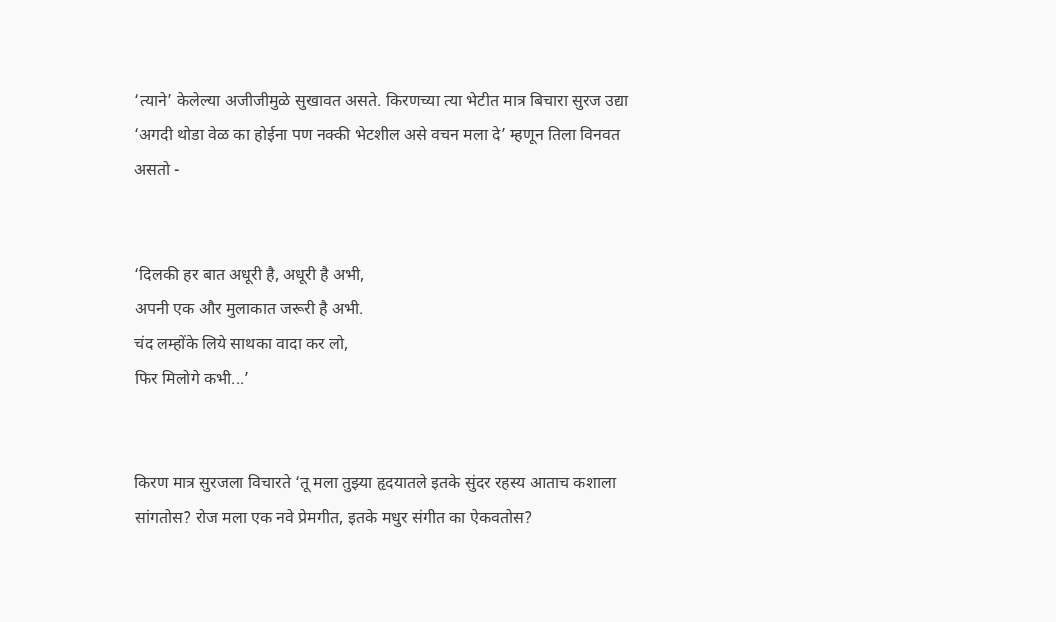‘त्याने’ केलेल्या अजीजीमुळे सुखावत असते. किरणच्या त्या भेटीत मात्र बिचारा सुरज उद्या ‘अगदी थोडा वेळ का होईना पण नक्की भेटशील असे वचन मला दे’ म्हणून तिला विनवत असतो -


‘दिलकी हर बात अधूरी है, अधूरी है अभी,
अपनी एक और मुलाकात जरूरी है अभी.
चंद लम्होंके लिये साथका वादा कर लो,
फिर मिलोगे कभी...’


किरण मात्र सुरजला विचारते ‘तू मला तुझ्या हृदयातले इतके सुंदर रहस्य आताच कशाला सांगतोस? रोज मला एक नवे प्रेमगीत, इतके मधुर संगीत का ऐकवतोस?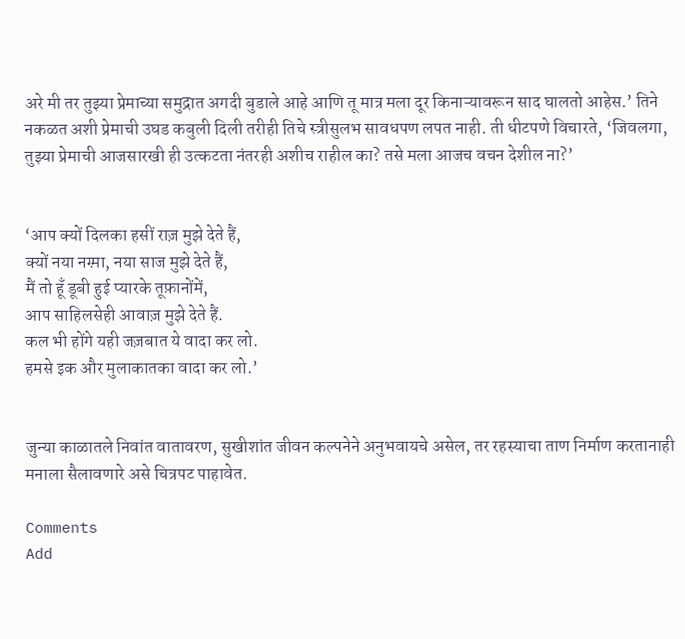अरे मी तर तुझ्या प्रेमाच्या समुद्रात अगदी बुडाले आहे आणि तू मात्र मला दूर किनाऱ्यावरून साद घालतो आहेस.’ तिने नकळत अशी प्रेमाची उघड कबुली दिली तरीही तिचे स्त्रीसुलभ सावधपण लपत नाही. ती धीटपणे विचारते, ‘जिवलगा, तुझ्या प्रेमाची आजसारखी ही उत्कटता नंतरही अशीच राहील का? तसे मला आजच वचन देशील ना?’


‘आप क्यों दिलका हसीं राज़ मुझे देते हैं,
क्यों नया नग्म़ा, नया साज मुझे देते हैं,
मैं तो हूँ डूबी हुई प्यारके तूफ़ानोंमें,
आप साहिलसेही आवाज़ मुझे देते हैं.
कल भी होंगे यही जज़बात ये वादा कर लो.
हमसे इक और मुलाकातका वादा कर लो.’


जुन्या काळातले निवांत वातावरण, सुखीशांत जीवन कल्पनेने अनुभवायचे असेल, तर रहस्याचा ताण निर्माण करतानाही मनाला सैलावणारे असे चित्रपट पाहावेत.

Comments
Add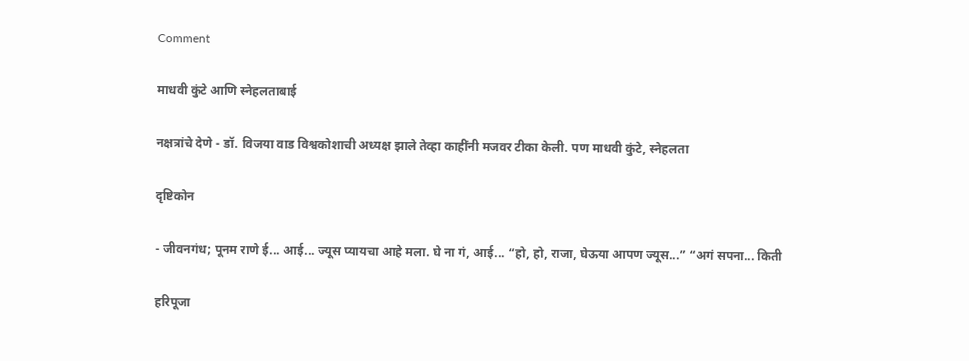Comment

माधवी कुंटे आणि स्नेहलताबाई

नक्षत्रांचे देणे - डॉ. विजया वाड विश्वकोशाची अध्यक्ष झाले तेव्हा काहींनी मजवर टीका केली. पण माधवी कुंटे, स्नेहलता

दृष्टिकोन

- जीवनगंध; पूनम राणे ई... आई... ज्यूस प्यायचा आहे मला. घे ना गं, आई... “हो, हो, राजा, घेऊया आपण ज्यूस...” “अगं सपना... किती

हरिपूजा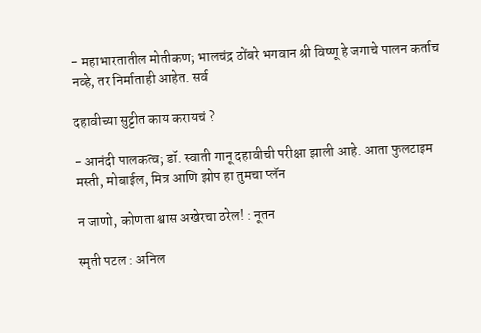- महाभारतातील मोतीकण; भालचंद्र ठोंबरे भगवान श्री विष्णू हे जगाचे पालन कर्ताच नव्हे, तर निर्माताही आहेत. सर्व

दहावीच्या सुट्टीत काय करायचं ?

- आनंदी पालकत्व; डॉ. स्वाती गानू दहावीची परीक्षा झाली आहे. आता फुलटाइम मस्ती, मोबाईल, मित्र आणि झोप हा तुमचा प्लॅन

न जाणो, कोणता श्वास अखेरचा ठरेल! : नूतन

स्मृती पटल : अनिल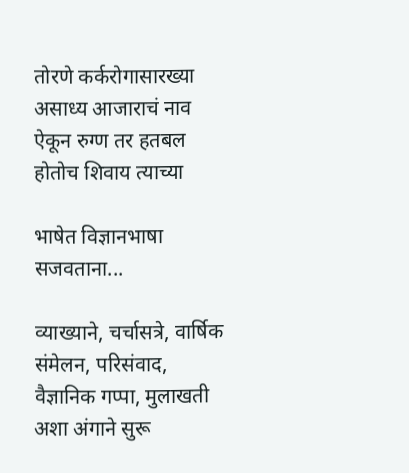तोरणे कर्करोगासारख्या असाध्य आजाराचं नाव ऐकून रुग्ण तर हतबल होतोच शिवाय त्याच्या

भाषेत विज्ञानभाषा सजवताना...

व्याख्याने, चर्चासत्रे, वार्षिक संमेलन, परिसंवाद, वैज्ञानिक गप्पा, मुलाखती अशा अंगाने सुरू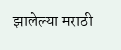झालेल्या मराठी